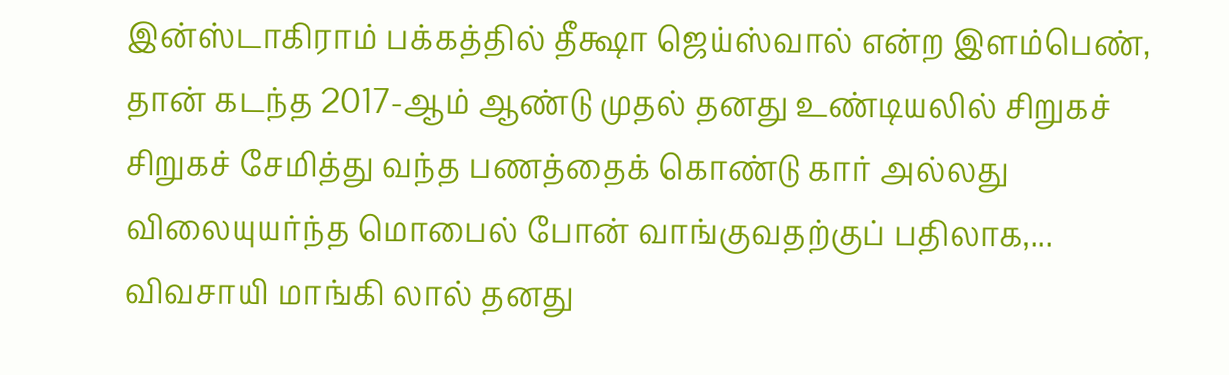இன்ஸ்டாகிராம் பக்கத்தில் தீக்ஷா ஜெய்ஸ்வால் என்ற இளம்பெண், தான் கடந்த 2017-ஆம் ஆண்டு முதல் தனது உண்டியலில் சிறுகச் சிறுகச் சேமித்து வந்த பணத்தைக் கொண்டு கார் அல்லது விலையுயர்ந்த மொபைல் போன் வாங்குவதற்குப் பதிலாக,...
விவசாயி மாங்கி லால் தனது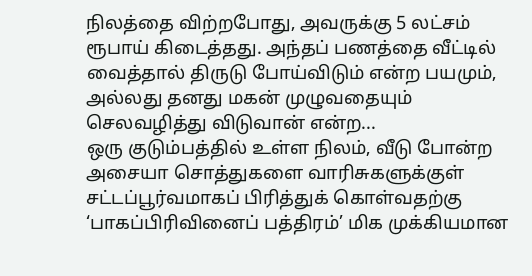நிலத்தை விற்றபோது, அவருக்கு 5 லட்சம் ரூபாய் கிடைத்தது. அந்தப் பணத்தை வீட்டில் வைத்தால் திருடு போய்விடும் என்ற பயமும், அல்லது தனது மகன் முழுவதையும் செலவழித்து விடுவான் என்ற...
ஒரு குடும்பத்தில் உள்ள நிலம், வீடு போன்ற அசையா சொத்துகளை வாரிசுகளுக்குள் சட்டப்பூர்வமாகப் பிரித்துக் கொள்வதற்கு ‘பாகப்பிரிவினைப் பத்திரம்’ மிக முக்கியமான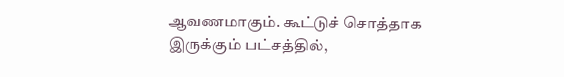ஆவணமாகும். கூட்டுச் சொத்தாக இருக்கும் பட்சத்தில்,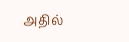அதில்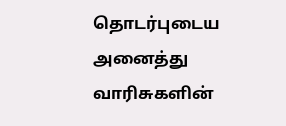தொடர்புடைய அனைத்து வாரிசுகளின்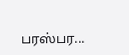பரஸ்பர...